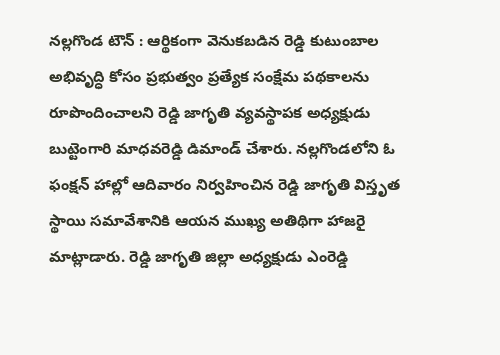నల్లగొండ టౌన్ : ఆర్థికంగా వెనుకబడిన రెడ్డి కుటుంబాల అభివృద్ధి కోసం ప్రభుత్వం ప్రత్యేక సంక్షేమ పథకాలను రూపొందించాలని రెడ్డి జాగృతి వ్యవస్థాపక అధ్యక్షుడు బుట్టెంగారి మాధవరెడ్డి డిమాండ్ చేశారు. నల్లగొండలోని ఓ ఫంక్షన్ హాల్లో ఆదివారం నిర్వహించిన రెడ్డి జాగృతి విస్తృత స్థాయి సమావేశానికి ఆయన ముఖ్య అతిథిగా హాజరై మాట్లాడారు. రెడ్డి జాగృతి జిల్లా అధ్యక్షుడు ఎంరెడ్డి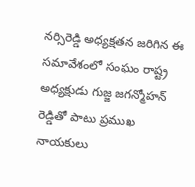నర్సిరెడ్డి అధ్యక్షతన జరిగిన ఈ సమావేశంలో సంఘం రాష్ట్ర అధ్యక్షుడు గుజ్జ జగన్మోహన్ రెడ్డితో పాటు ప్రముఖ నాయకులు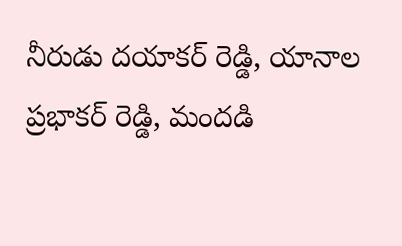నీరుడు దయాకర్ రెడ్డి, యానాల ప్రభాకర్ రెడ్డి, మందడి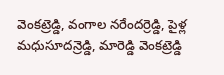వెంకట్రెడ్డి, వంగాల నరేందర్రెడ్డి, పైళ్ల మధుసూదన్రెడ్డి, మారెడ్డి వెంకట్రెడ్డి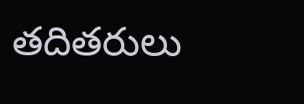తదితరులు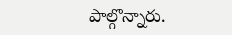పాల్గొన్నారు.